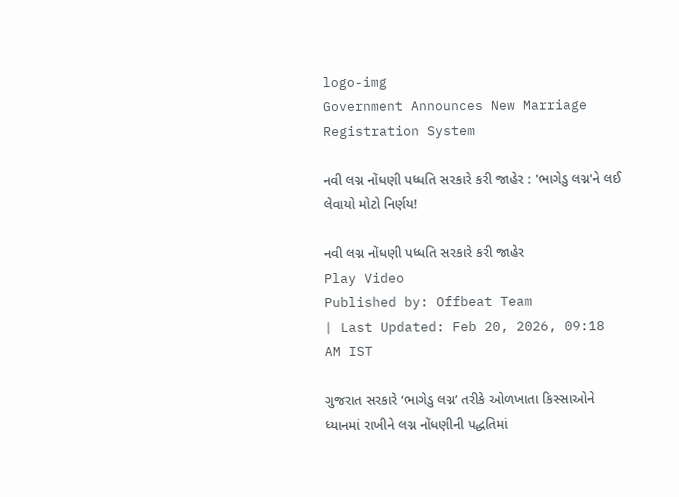logo-img
Government Announces New Marriage Registration System

નવી લગ્ન નોંધણી પધ્ધતિ સરકારે કરી જાહેર : 'ભાગેડુ લગ્ન'ને લઈ લેવાયો મોટો નિર્ણય!

નવી લગ્ન નોંધણી પધ્ધતિ સરકારે કરી જાહેર
Play Video
Published by: Offbeat Team
| Last Updated: Feb 20, 2026, 09:18 AM IST

ગુજરાત સરકારે ‘ભાગેડુ લગ્ન’ તરીકે ઓળખાતા કિસ્સાઓને ધ્યાનમાં રાખીને લગ્ન નોંધણીની પદ્ધતિમાં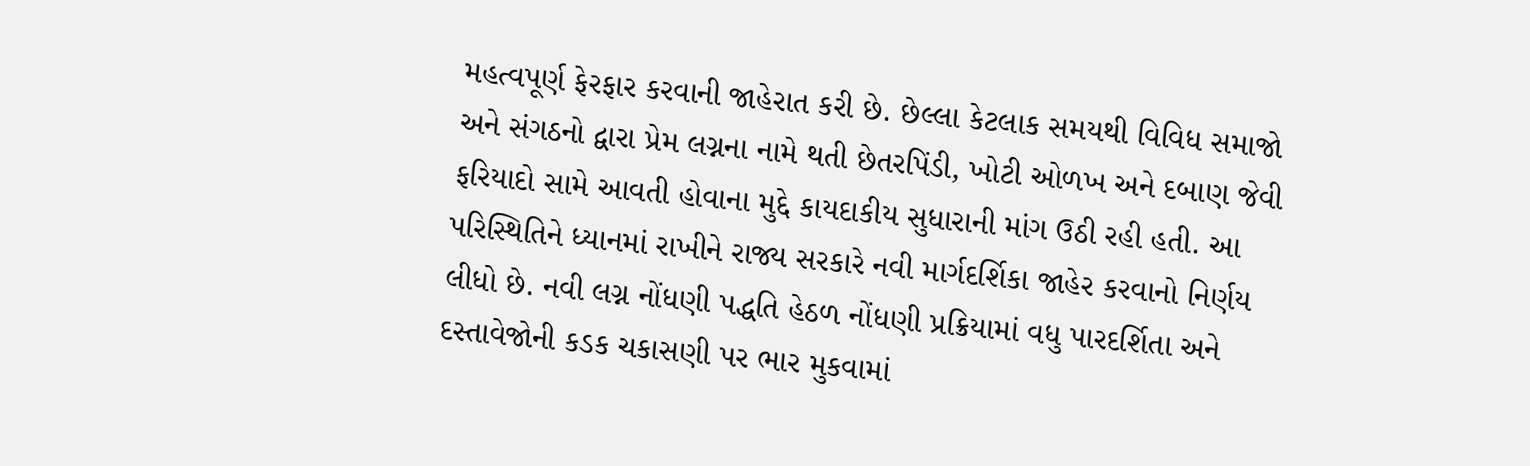મહત્વપૂર્ણ ફેરફાર કરવાની જાહેરાત કરી છે. છેલ્લા કેટલાક સમયથી વિવિધ સમાજો અને સંગઠનો દ્વારા પ્રેમ લગ્નના નામે થતી છેતરપિંડી, ખોટી ઓળખ અને દબાણ જેવી ફરિયાદો સામે આવતી હોવાના મુદ્દે કાયદાકીય સુધારાની માંગ ઉઠી રહી હતી. આ પરિસ્થિતિને ધ્યાનમાં રાખીને રાજ્ય સરકારે નવી માર્ગદર્શિકા જાહેર કરવાનો નિર્ણય લીધો છે. નવી લગ્ન નોંધણી પદ્ધતિ હેઠળ નોંધણી પ્રક્રિયામાં વધુ પારદર્શિતા અને દસ્તાવેજોની કડક ચકાસણી પર ભાર મુકવામાં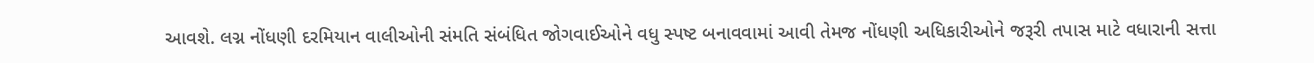આવશે. લગ્ન નોંધણી દરમિયાન વાલીઓની સંમતિ સંબંધિત જોગવાઈઓને વધુ સ્પષ્ટ બનાવવામાં આવી તેમજ નોંધણી અધિકારીઓને જરૂરી તપાસ માટે વધારાની સત્તા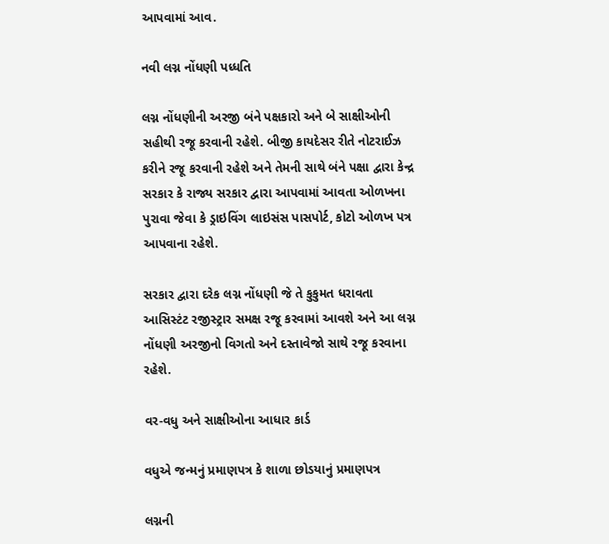આપવામાં આવ.

નવી લગ્ન નોંધણી પધ્ધતિ

લગ્ન નોંધણીની અરજી બંને પક્ષકારો અને બે સાક્ષીઓની સહીથી રજૂ કરવાની રહેશે. બીજી કાયદેસર રીતે નોટરાઈઝ કરીને રજૂ કરવાની રહેશે અને તેમની સાથે બંને પક્ષા દ્વારા કેન્દ્ર સરકાર કે રાજ્ય સરકાર દ્વારા આપવામાં આવતા ઓળખના પુરાવા જેવા કે ડ્રાઇવિંગ લાઇસંસ પાસપોર્ટ, કોટો ઓળખ પત્ર આપવાના રહેશે.

સરકાર દ્વારા દરેક લગ્ન નોંધણી જે તે કુકુમત ધરાવતા આસિસ્ટંટ રજીસ્ટ્રાર સમક્ષ રજૂ કરવામાં આવશે અને આ લગ્ન નોંધણી અરજીનો વિગતો અને દસ્તાવેજો સાથે રજૂ કરવાના રહેશે.

વર-વધુ અને સાક્ષીઓના આધાર કાર્ડ

વધુએ જન્મનું પ્રમાણપત્ર કે શાળા છોડયાનું પ્રમાણપત્ર

લગ્નની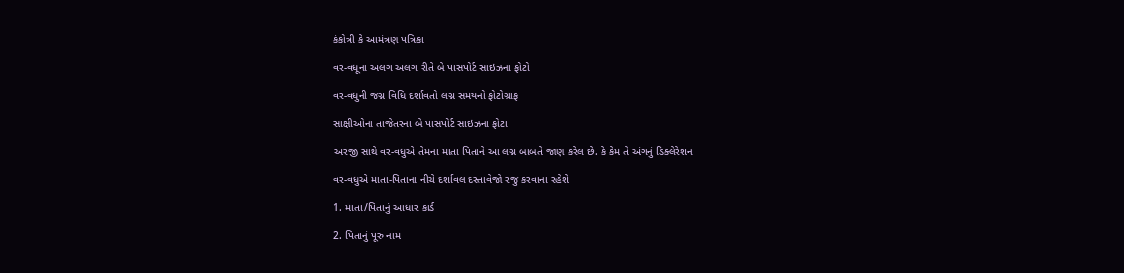કંકોત્રી કે આમંત્રણ પત્રિકા

વર-વધૂના અલગ અલગ રીતે બે પાસપોર્ટ સાઇઝના ફોટો

વર-વધુની જગ્ન વિધિ દર્શાવતો લગ્ન સમયનો ફોટોગ્રાફ

સાક્ષીઓના તાજેતરના બે પાસપોર્ટ સાઇઝના ફોટા

અરજી સાથે વર-વધુએ તેમના માતા પિતાને આ લગ્ન બાબતે જાણ કરેલ છે. કે કેમ તે અંગનું ડિક્લેરેશન

વર-વધુએ માતા-પિતાના નીચે દર્શાવલ દસ્તાવેજો રજુ કરવાના રહેશે

1. માતા/પિતાનું આધાર કાર્ડ

2. પિતાનું પૂરુ નામ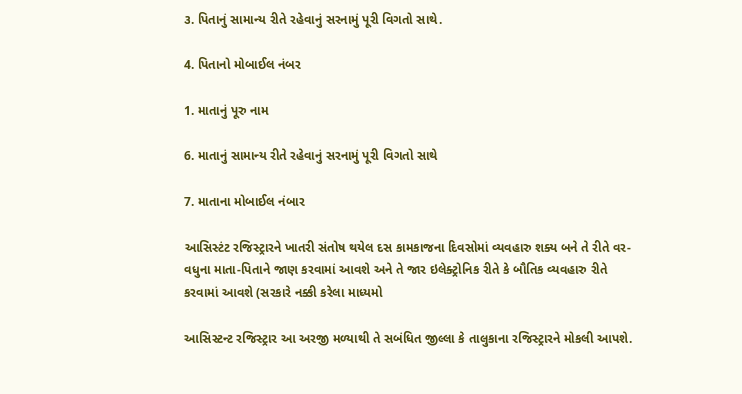૩. પિતાનું સામાન્ય રીતે રહેવાનું સરનામું પૂરી વિગતો સાથે.

4. પિતાનો મોબાઈલ નંબર

1. માતાનું પૂરુ નામ

6. માતાનું સામાન્ય રીતે રહેવાનું સરનામું પૂરી વિગતો સાથે

7. માતાના મોબાઈલ નંબાર

આસિસ્ટંટ રજિસ્ટ્રારને ખાતરી સંતોષ થયેલ દસ કામકાજના દિવસોમાં વ્યવહારુ શક્ય બને તે રીતે વર-વધુના માતા-પિતાને જાણ કરવામાં આવશે અને તે જાર ઇલેક્ટ્રોનિક રીતે કે બૌતિક વ્યવહારુ રીતે કરવામાં આવશે (સરકારે નક્કી કરેલા માધ્યમો

આસિસ્ટન્ટ રજિસ્ટ્રાર આ અરજી મળ્યાથી તે સબંધિત જીલ્લા કે તાલુકાના રજિસ્ટ્રારને મોકલી આપશે.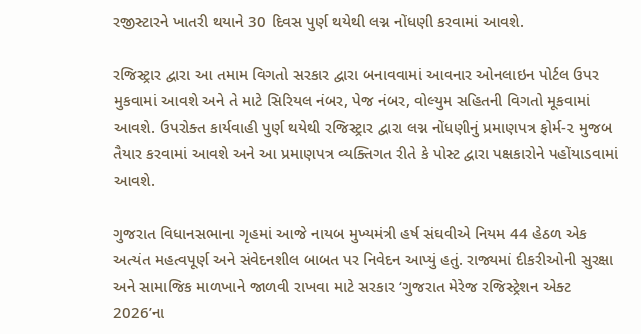રજીસ્ટારને ખાતરી થયાને 30 દિવસ પુર્ણ થયેથી લગ્ન નોંધણી કરવામાં આવશે.

રજિસ્ટ્રાર દ્વારા આ તમામ વિગતો સરકાર દ્વારા બનાવવામાં આવનાર ઓનલાઇન પોર્ટલ ઉપર મુકવામાં આવશે અને તે માટે સિરિયલ નંબર, પેજ નંબર, વોલ્યુમ સહિતની વિગતો મૂકવામાં આવશે. ઉપરોક્ત કાર્યવાહી પુર્ણ થયેથી રજિસ્ટ્રાર દ્વારા લગ્ન નોંધણીનું પ્રમાણપત્ર ફોર્મ-૨ મુજબ તૈયાર કરવામાં આવશે અને આ પ્રમાણપત્ર વ્યક્તિગત રીતે કે પોસ્ટ દ્વારા પક્ષકારોને પહોંયાડવામાં આવશે.

ગુજરાત વિધાનસભાના ગૃહમાં આજે નાયબ મુખ્યમંત્રી હર્ષ સંઘવીએ નિયમ 44 હેઠળ એક અત્યંત મહત્વપૂર્ણ અને સંવેદનશીલ બાબત પર નિવેદન આપ્યું હતું. રાજ્યમાં દીકરીઓની સુરક્ષા અને સામાજિક માળખાને જાળવી રાખવા માટે સરકાર ‘ગુજરાત મેરેજ રજિસ્ટ્રેશન એક્ટ 2026’ના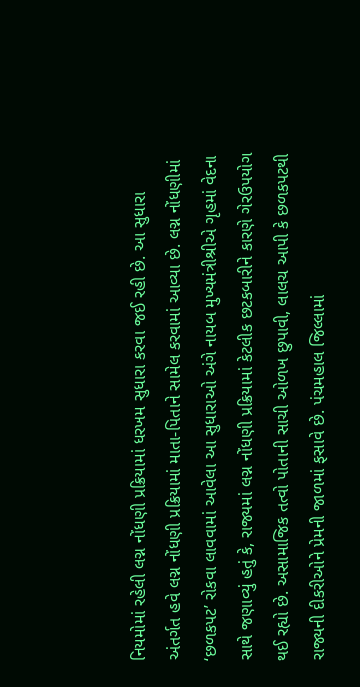નિયમોમાં રહેલી લગ્ન નોંધણી પ્રક્રિયામાં ધરખમ સુધારા કરવા જઈ રહી છે. આ સુધારા અંતર્ગત હવે લગ્ન નોંધણી પ્રક્રિયામાં માતા-પિતાને સામેલ કરવામાં આવ્યા છે. લગ્ન નોંધણીમાં ‘છળકપટ’ રોકવા લાવવામાં આવેલા આ સુધારાઓ અંગે નાયબ મુખ્યમંત્રીશ્રીએ ગૃહમાં વેદના સાથે જણાવ્યું હતું કે, રાજ્યમાં લગ્ન નોંધણી પ્રક્રિયામાં કેટલીક છટકબારીને કારણે ગેરઉપયોગ થઈ રહ્યો છે. અસામાજિક તત્વો પોતાની સાચી ઓળખ છુપાવી, લાલચ આપી કે છળકપટથી રાજ્યની દીકરીઓને પ્રેમની જાળમાં ફસાવે છે. પંચમહાલ જિલ્લામાં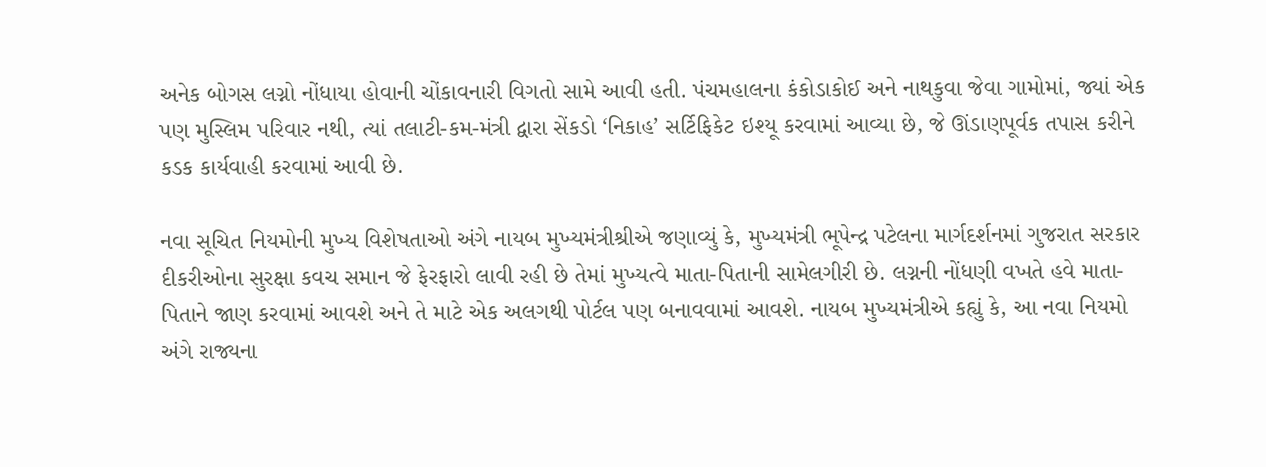અનેક બોગસ લગ્નો નોંધાયા હોવાની ચોંકાવનારી વિગતો સામે આવી હતી. પંચમહાલના કંકોડાકોઈ અને નાથકુવા જેવા ગામોમાં, જ્યાં એક પણ મુસ્લિમ પરિવાર નથી, ત્યાં તલાટી-કમ-મંત્રી દ્વારા સેંકડો ‘નિકાહ’ સર્ટિફિકેટ ઇશ્યૂ કરવામાં આવ્યા છે, જે ઊંડાણપૂર્વક તપાસ કરીને કડક કાર્યવાહી કરવામાં આવી છે.

નવા સૂચિત નિયમોની મુખ્ય વિશેષતાઓ અંગે નાયબ મુખ્યમંત્રીશ્રીએ જણાવ્યું કે, મુખ્યમંત્રી ભૂપેન્દ્ર પટેલના માર્ગદર્શનમાં ગુજરાત સરકાર દીકરીઓના સુરક્ષા કવચ સમાન જે ફેરફારો લાવી રહી છે તેમાં મુખ્યત્વે માતા-પિતાની સામેલગીરી છે. લગ્નની નોંધણી વખતે હવે માતા-પિતાને જાણ કરવામાં આવશે અને તે માટે એક અલગથી પોર્ટલ પણ બનાવવામાં આવશે. નાયબ મુખ્યમંત્રીએ કહ્યું કે, આ નવા નિયમો અંગે રાજ્યના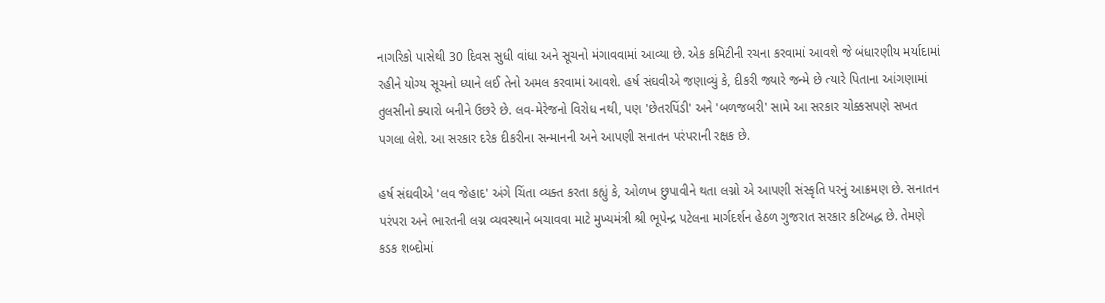નાગરિકો પાસેથી 30 દિવસ સુધી વાંધા અને સૂચનો મંગાવવામાં આવ્યા છે. એક કમિટીની રચના કરવામાં આવશે જે બંધારણીય મર્યાદામાં રહીને યોગ્ય સૂચનો ધ્યાને લઈ તેનો અમલ કરવામાં આવશે. હર્ષ સંઘવીએ જણાવ્યું કે, દીકરી જ્યારે જન્મે છે ત્યારે પિતાના આંગણામાં તુલસીનો ક્યારો બનીને ઉછરે છે. લવ-મેરેજનો વિરોધ નથી, પણ 'છેતરપિંડી' અને 'બળજબરી' સામે આ સરકાર ચોક્કસપણે સખત પગલા લેશે. આ સરકાર દરેક દીકરીના સન્માનની અને આપણી સનાતન પરંપરાની રક્ષક છે.

હર્ષ સંઘવીએ 'લવ જેહાદ' અંગે ચિંતા વ્યક્ત કરતા કહ્યું કે, ઓળખ છુપાવીને થતા લગ્નો એ આપણી સંસ્કૃતિ પરનું આક્રમણ છે. સનાતન પરંપરા અને ભારતની લગ્ન વ્યવસ્થાને બચાવવા માટે મુખ્યમંત્રી શ્રી ભૂપેન્દ્ર પટેલના માર્ગદર્શન હેઠળ ગુજરાત સરકાર કટિબદ્ધ છે. તેમણે કડક શબ્દોમાં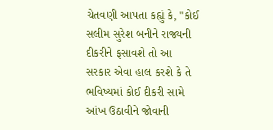ચેતવણી આપતા કહ્યું કે, "કોઈ સલીમ સુરેશ બનીને રાજ્યની દીકરીને ફસાવશે તો આ સરકાર એવા હાલ કરશે કે તે ભવિષ્યમાં કોઈ દીકરી સામે આંખ ઉઠાવીને જોવાની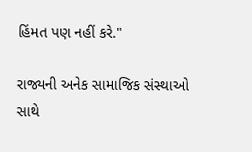હિંમત પણ નહીં કરે."

રાજ્યની અનેક સામાજિક સંસ્થાઓ સાથે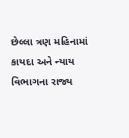છેલ્લા ત્રણ મહિનામાં કાયદા અને ન્યાય વિભાગના રાજ્ય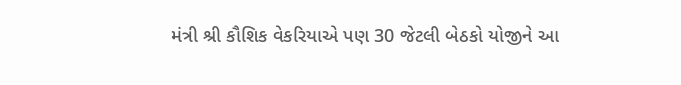મંત્રી શ્રી કૌશિક વેકરિયાએ પણ 30 જેટલી બેઠકો યોજીને આ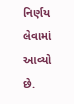નિર્ણય લેવામાં આવ્યો છે.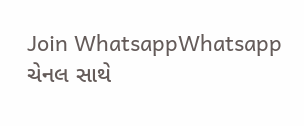Join WhatsappWhatsapp ચેનલ સાથે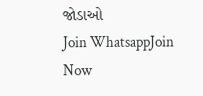જોડાઓ
Join WhatsappJoin Now